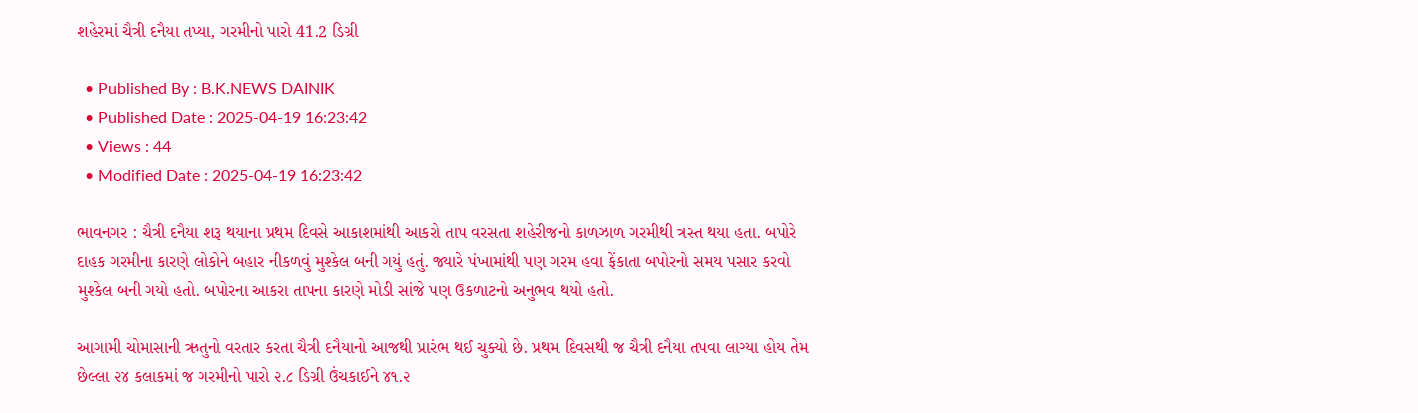શહેરમાં ચૈત્રી દનૈયા તપ્યા, ગરમીનો પારો 41.2 ડિગ્રી

  • Published By : B.K.NEWS DAINIK
  • Published Date : 2025-04-19 16:23:42
  • Views : 44
  • Modified Date : 2025-04-19 16:23:42

ભાવનગર : ચૈત્રી દનૈયા શરૂ થયાના પ્રથમ દિવસે આકાશમાંથી આકરો તાપ વરસતા શહેરીજનો કાળઝાળ ગરમીથી ત્રસ્ત થયા હતા. બપોરે દાહક ગરમીના કારણે લોકોને બહાર નીકળવું મુશ્કેલ બની ગયું હતું. જ્યારે પંખામાંથી પણ ગરમ હવા ફેંકાતા બપોરનો સમય પસાર કરવો મુશ્કેલ બની ગયો હતો. બપોરના આકરા તાપના કારણે મોડી સાંજે પણ ઉકળાટનો અનુભવ થયો હતો.

આગામી ચોમાસાની ઋતુનો વરતાર કરતા ચૈત્રી દનૈયાનો આજથી પ્રારંભ થઈ ચુક્યો છે. પ્રથમ દિવસથી જ ચૈત્રી દનૈયા તપવા લાગ્યા હોય તેમ છેલ્લા ૨૪ કલાકમાં જ ગરમીનો પારો ૨.૮ ડિગ્રી ઉંચકાઈને ૪૧.૨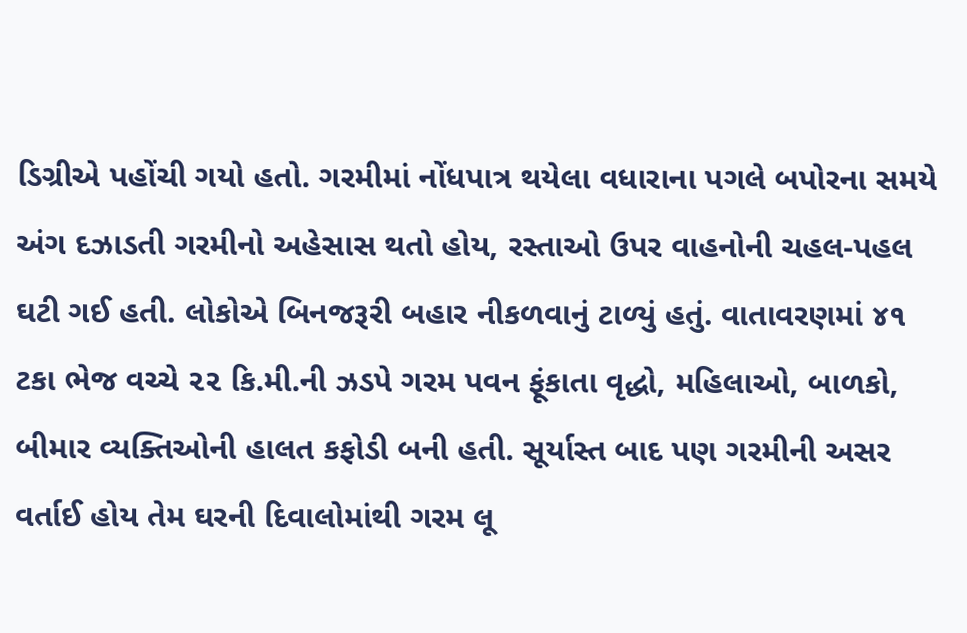ડિગ્રીએ પહોંચી ગયો હતો. ગરમીમાં નોંધપાત્ર થયેલા વધારાના પગલે બપોરના સમયે અંગ દઝાડતી ગરમીનો અહેસાસ થતો હોય, રસ્તાઓ ઉપર વાહનોની ચહલ-પહલ ઘટી ગઈ હતી. લોકોએ બિનજરૂરી બહાર નીકળવાનું ટાળ્યું હતું. વાતાવરણમાં ૪૧ ટકા ભેજ વચ્ચે ૨૨ કિ.મી.ની ઝડપે ગરમ પવન ફૂંકાતા વૃદ્ધો, મહિલાઓ, બાળકો, બીમાર વ્યક્તિઓની હાલત કફોડી બની હતી. સૂર્યાસ્ત બાદ પણ ગરમીની અસર વર્તાઈ હોય તેમ ઘરની દિવાલોમાંથી ગરમ લૂ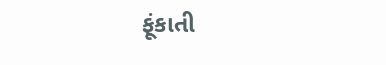ફૂંકાતી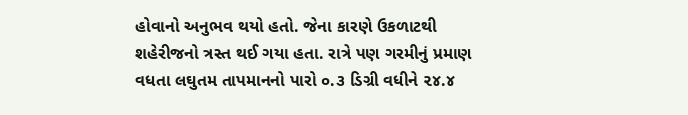હોવાનો અનુભવ થયો હતો. જેના કારણે ઉકળાટથી શહેરીજનો ત્રસ્ત થઈ ગયા હતા. રાત્રે પણ ગરમીનું પ્રમાણ વધતા લઘુતમ તાપમાનનો પારો ૦.૩ ડિગ્રી વધીને ૨૪.૪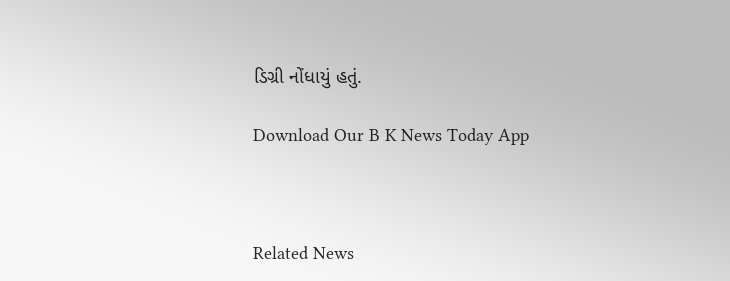ડિગ્રી નોંધાયું હતું.

Download Our B K News Today App



Related News